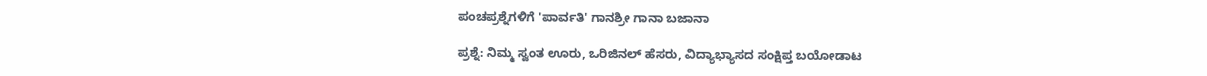ಪಂಚಪ್ರಶ್ನೆಗಳಿಗೆ 'ಪಾರ್ವತಿ' ಗಾನಶ್ರೀ ಗಾನಾ ಬಜಾನಾ

ಪ್ರಶ್ನೆ: ನಿಮ್ಮ ಸ್ವಂತ ಊರು, ಒರಿಜಿನಲ್ ಹೆಸರು, ವಿದ್ಯಾಭ್ಯಾಸದ ಸಂಕ್ಷಿಪ್ತ ಬಯೋಡಾಟ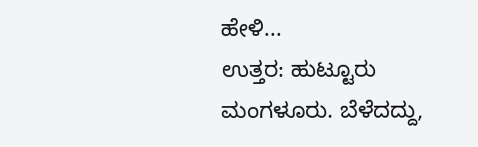ಹೇಳಿ...
ಉತ್ತರ: ಹುಟ್ಟೂರು ಮಂಗಳೂರು. ಬೆಳೆದದ್ದು,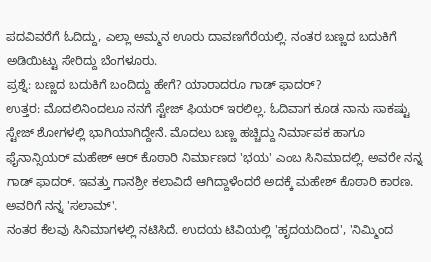ಪದವಿವರೆಗೆ ಓದಿದ್ದು, ಎಲ್ಲಾ ಅಮ್ಮನ ಊರು ದಾವಣಗೆರೆಯಲ್ಲಿ. ನಂತರ ಬಣ್ಣದ ಬದುಕಿಗೆ ಅಡಿಯಿಟ್ಟು ಸೇರಿದ್ದು ಬೆಂಗಳೂರು.
ಪ್ರಶ್ನೆ: ಬಣ್ಣದ ಬದುಕಿಗೆ ಬಂದಿದ್ದು ಹೇಗೆ? ಯಾರಾದರೂ ಗಾಡ್ ಫಾದರ್?
ಉತ್ತರ: ಮೊದಲಿನಿಂದಲೂ ನನಗೆ ಸ್ಟೇಜ್ ಫಿಯರ್ ಇರಲಿಲ್ಲ. ಓದಿವಾಗ ಕೂಡ ನಾನು ಸಾಕಷ್ಟು ಸ್ಟೇಜ್ ಶೋಗಳಲ್ಲಿ ಭಾಗಿಯಾಗಿದ್ದೇನೆ. ಮೊದಲು ಬಣ್ಣ ಹಚ್ಚಿದ್ದು ನಿರ್ಮಾಪಕ ಹಾಗೂ ಫೈನಾನ್ಸಿಯರ್ ಮಹೇಶ್ ಆರ್ ಕೊಠಾರಿ ನಿರ್ಮಾಣದ 'ಭಯ' ಎಂಬ ಸಿನಿಮಾದಲ್ಲಿ. ಅವರೇ ನನ್ನ ಗಾಡ್ ಫಾದರ್. ಇವತ್ತು ಗಾನಶ್ರೀ ಕಲಾವಿದೆ ಆಗಿದ್ದಾಳೆಂದರೆ ಅದಕ್ಕೆ ಮಹೇಶ್ ಕೊಠಾರಿ ಕಾರಣ. ಅವರಿಗೆ ನನ್ನ 'ಸಲಾಮ್'.
ನಂತರ ಕೆಲವು ಸಿನಿಮಾಗಳಲ್ಲಿ ನಟಿಸಿದೆ. ಉದಯ ಟಿವಿಯಲ್ಲಿ 'ಹೃದಯದಿಂದ', 'ನಿಮ್ಮಿಂದ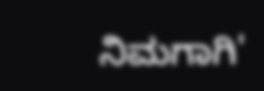ನಿಮಗಾಗಿ'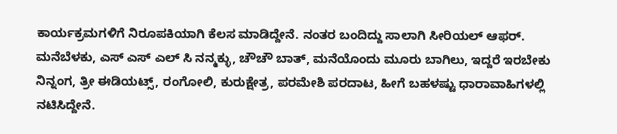ಕಾರ್ಯಕ್ರಮಗಳಿಗೆ ನಿರೂಪಕಿಯಾಗಿ ಕೆಲಸ ಮಾಡಿದ್ದೇನೆ. ನಂತರ ಬಂದಿದ್ದು ಸಾಲಾಗಿ ಸೀರಿಯಲ್ ಆಫರ್. ಮನೆಬೆಳಕು, ಎಸ್ ಎಸ್ ಎಲ್ ಸಿ ನನ್ಮಕ್ಳು, ಚೌಚೌ ಬಾತ್, ಮನೆಯೊಂದು ಮೂರು ಬಾಗಿಲು, ಇದ್ದರೆ ಇರಬೇಕು ನಿನ್ನಂಗ, ತ್ರೀ ಈಡಿಯಟ್ಸ್, ರಂಗೋಲಿ, ಕುರುಕ್ಷೇತ್ರ, ಪರಮೇಶಿ ಪರದಾಟ, ಹೀಗೆ ಬಹಳಷ್ಟು ಧಾರಾವಾಹಿಗಳಲ್ಲಿ ನಟಿಸಿದ್ದೇನೆ.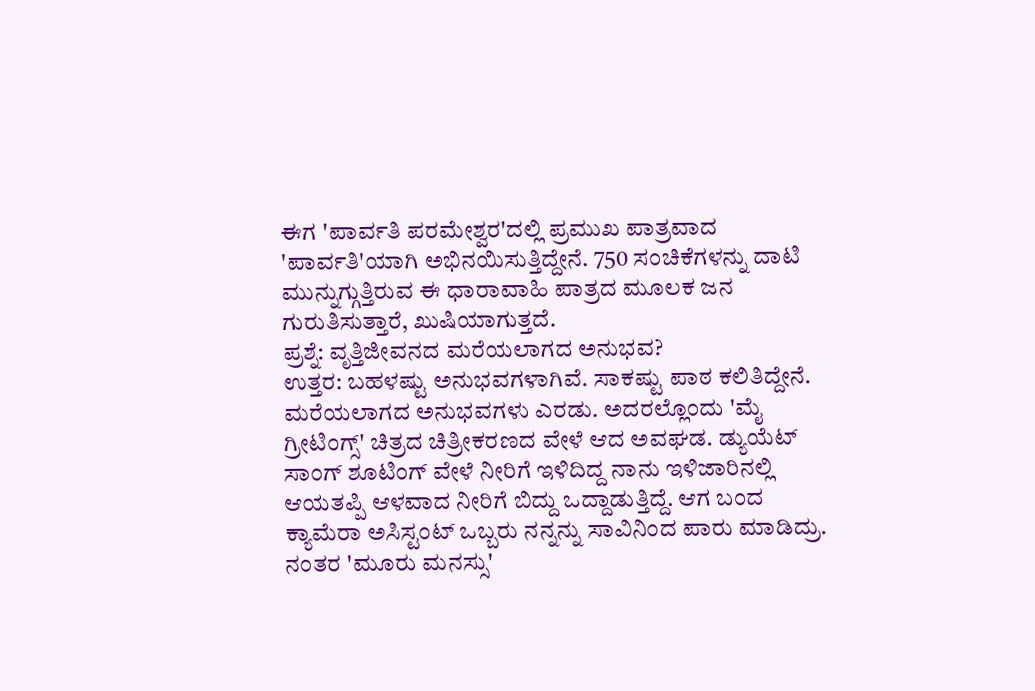ಈಗ 'ಪಾರ್ವತಿ ಪರಮೇಶ್ವರ'ದಲ್ಲಿ ಪ್ರಮುಖ ಪಾತ್ರವಾದ 'ಪಾರ್ವತಿ'ಯಾಗಿ ಅಭಿನಯಿಸುತ್ತಿದ್ದೇನೆ. 750 ಸಂಚಿಕೆಗಳನ್ನು ದಾಟಿ ಮುನ್ನುಗ್ಗುತ್ತಿರುವ ಈ ಧಾರಾವಾಹಿ ಪಾತ್ರದ ಮೂಲಕ ಜನ ಗುರುತಿಸುತ್ತಾರೆ, ಖುಷಿಯಾಗುತ್ತದೆ.
ಪ್ರಶ್ನೆ: ವೃತ್ತಿಜೀವನದ ಮರೆಯಲಾಗದ ಅನುಭವ?
ಉತ್ತರ: ಬಹಳಷ್ಟು ಅನುಭವಗಳಾಗಿವೆ. ಸಾಕಷ್ಟು ಪಾಠ ಕಲಿತಿದ್ದೇನೆ. ಮರೆಯಲಾಗದ ಅನುಭವಗಳು ಎರಡು. ಅದರಲ್ಲೊಂದು 'ಮೈ ಗ್ರೀಟಿಂಗ್ಸ್' ಚಿತ್ರದ ಚಿತ್ರೀಕರಣದ ವೇಳೆ ಆದ ಅವಘಡ. ಡ್ಯುಯೆಟ್ ಸಾಂಗ್ ಶೂಟಿಂಗ್ ವೇಳೆ ನೀರಿಗೆ ಇಳಿದಿದ್ದ ನಾನು ಇಳಿಜಾರಿನಲ್ಲಿ ಆಯತಪ್ಪಿ ಆಳವಾದ ನೀರಿಗೆ ಬಿದ್ದು ಒದ್ದಾಡುತ್ತಿದ್ದೆ. ಆಗ ಬಂದ ಕ್ಯಾಮೆರಾ ಅಸಿಸ್ಟಂಟ್ ಒಬ್ಬರು ನನ್ನನ್ನು ಸಾವಿನಿಂದ ಪಾರು ಮಾಡಿದ್ರು.
ನಂತರ 'ಮೂರು ಮನಸ್ಸು'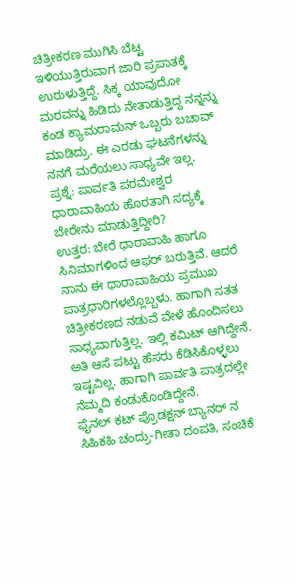ಚಿತ್ರೀಕರಣ ಮುಗಿಸಿ ಬೆಟ್ಟ ಇಳಿಯುತ್ತಿರುವಾಗ ಜಾರಿ ಪ್ರಪಾತಕ್ಕೆ ಉರುಳುತ್ತಿದ್ದೆ. ಸಿಕ್ಕ ಯಾವುದೋ ಮರವನ್ನು ಹಿಡಿದು ನೇತಾಡುತ್ತಿದ್ದ ನನ್ನನ್ನು ಕಂಡ ಕ್ಯಾಮರಾಮನ್ ಒಬ್ಬರು ಬಚಾವ್ ಮಾಡಿದ್ರು. ಈ ಎರಡು ಘಟನೆಗಳನ್ನು ನನಗೆ ಮರೆಯಲು ಸಾಧ್ಯವೇ ಇಲ್ಲ.
ಪ್ರಶ್ನೆ: ಪಾರ್ವತಿ ಪರಮೇಶ್ವರ ಧಾರಾವಾಹಿಯ ಹೊರತಾಗಿ ಸದ್ಯಕ್ಕೆ ಬೇರೇನು ಮಾಡುತ್ತಿದ್ದೀರಿ?
ಉತ್ತರ: ಬೇರೆ ಧಾರಾವಾಹಿ ಹಾಗೂ ಸಿನಿಮಾಗಳಿಂದ ಆಫರ್ ಬರುತ್ತಿವೆ. ಆದರೆ ನಾನು ಈ ಧಾರಾವಾಹಿಯ ಪ್ರಮುಖ ಪಾತ್ರಧಾರಿಗಳಲ್ಲೊಬ್ಬಳು. ಹಾಗಾಗಿ ಸತತ ಚಿತ್ರೀಕರಣದ ನಡುವೆ ವೇಳೆ ಹೊಂದಿಸಲು ಸಾಧ್ಯವಾಗುತ್ತಿಲ್ಲ. ಇಲ್ಲಿ ಕಮಿಟ್ ಆಗಿದ್ದೇನೆ. ಅತಿ ಆಸೆ ಪಟ್ಟು ಹೆಸರು ಕೆಡಿಸಿಕೊಳ್ಳಲು ಇಷ್ಟವಿಲ್ಲ. ಹಾಗಾಗಿ ಪಾರ್ವತಿ ಪಾತ್ರದಲ್ಲೇ ನೆಮ್ಮದಿ ಕಂಡುಕೊಂಡಿದ್ದೇನೆ.
ಫೈನಲ್ ಕಟ್ ಪ್ರೊಡಕ್ಷನ್ ಬ್ಯಾನರ್ ನ ಸಿಹಿಕಹಿ ಚಂದ್ರು-ಗೀತಾ ದಂಪತಿ, ಸಂಚಿಕೆ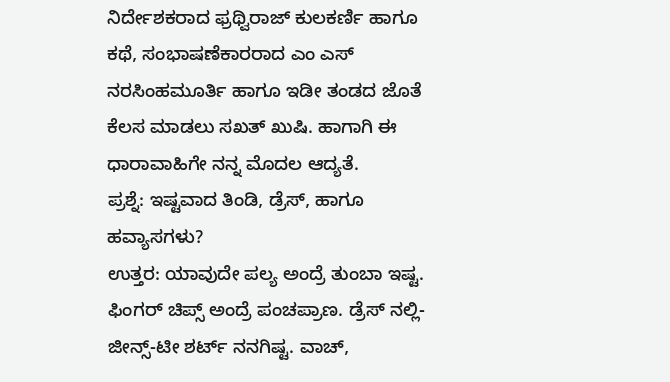ನಿರ್ದೇಶಕರಾದ ಫ್ರಥ್ವಿರಾಜ್ ಕುಲಕರ್ಣಿ ಹಾಗೂ ಕಥೆ, ಸಂಭಾಷಣೆಕಾರರಾದ ಎಂ ಎಸ್ ನರಸಿಂಹಮೂರ್ತಿ ಹಾಗೂ ಇಡೀ ತಂಡದ ಜೊತೆ ಕೆಲಸ ಮಾಡಲು ಸಖತ್ ಖುಷಿ. ಹಾಗಾಗಿ ಈ ಧಾರಾವಾಹಿಗೇ ನನ್ನ ಮೊದಲ ಆದ್ಯತೆ.
ಪ್ರಶ್ನೆ: ಇಷ್ಟವಾದ ತಿಂಡಿ, ಡ್ರೆಸ್, ಹಾಗೂ ಹವ್ಯಾಸಗಳು?
ಉತ್ತರ: ಯಾವುದೇ ಪಲ್ಯ ಅಂದ್ರೆ ತುಂಬಾ ಇಷ್ಟ. ಫಿಂಗರ್ ಚಿಪ್ಸ್ ಅಂದ್ರೆ ಪಂಚಪ್ರಾಣ. ಡ್ರೆಸ್ ನಲ್ಲಿ- ಜೀನ್ಸ್-ಟೀ ಶರ್ಟ್ ನನಗಿಷ್ಟ. ವಾಚ್,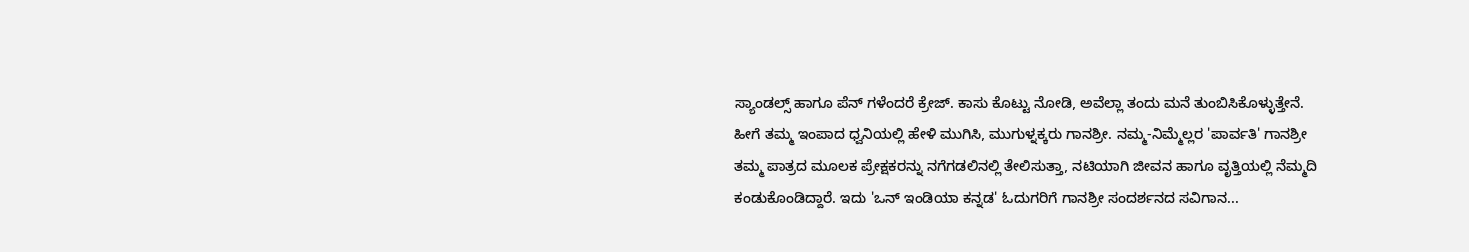ಸ್ಯಾಂಡಲ್ಸ್ ಹಾಗೂ ಪೆನ್ ಗಳೆಂದರೆ ಕ್ರೇಜ್. ಕಾಸು ಕೊಟ್ಟು ನೋಡಿ, ಅವೆಲ್ಲಾ ತಂದು ಮನೆ ತುಂಬಿಸಿಕೊಳ್ಳುತ್ತೇನೆ.
ಹೀಗೆ ತಮ್ಮ ಇಂಪಾದ ಧ್ವನಿಯಲ್ಲಿ ಹೇಳಿ ಮುಗಿಸಿ, ಮುಗುಳ್ನಕ್ಕರು ಗಾನಶ್ರೀ. ನಮ್ಮ-ನಿಮ್ಮೆಲ್ಲರ 'ಪಾರ್ವತಿ' ಗಾನಶ್ರೀ ತಮ್ಮ ಪಾತ್ರದ ಮೂಲಕ ಪ್ರೇಕ್ಷಕರನ್ನು ನಗೆಗಡಲಿನಲ್ಲಿ ತೇಲಿಸುತ್ತಾ, ನಟಿಯಾಗಿ ಜೀವನ ಹಾಗೂ ವೃತ್ತಿಯಲ್ಲಿ ನೆಮ್ಮದಿ ಕಂಡುಕೊಂಡಿದ್ದಾರೆ. ಇದು 'ಒನ್ ಇಂಡಿಯಾ ಕನ್ನಡ' ಓದುಗರಿಗೆ ಗಾನಶ್ರೀ ಸಂದರ್ಶನದ ಸವಿಗಾನ...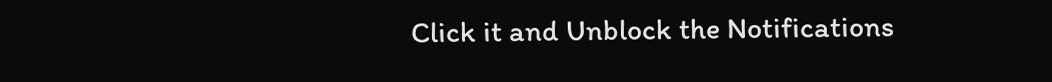Click it and Unblock the Notifications